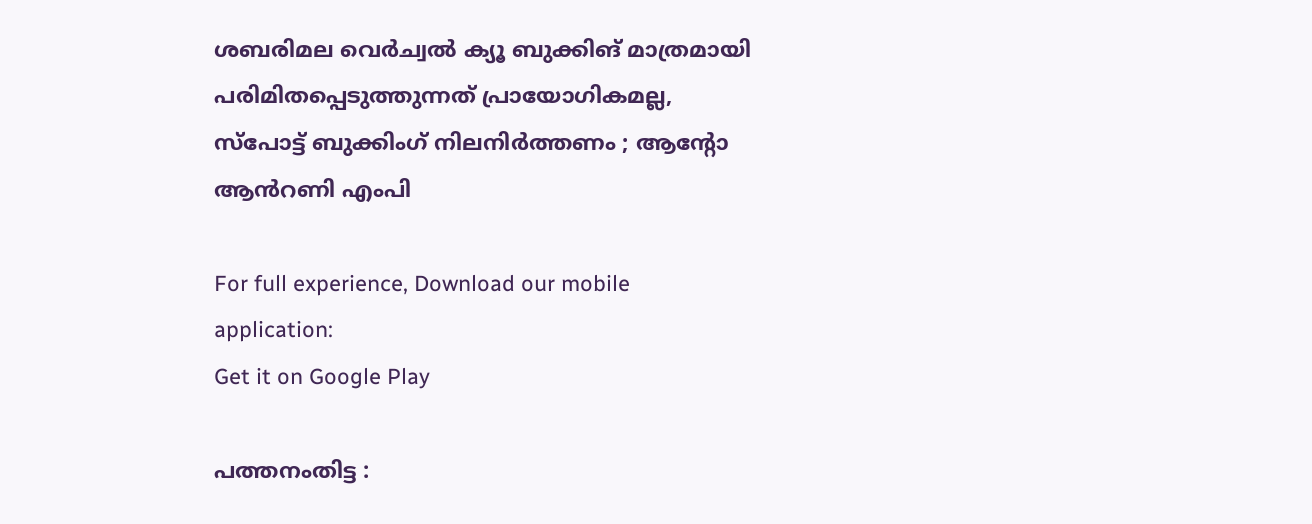ശബരിമല വെർച്വൽ ക്യൂ ബുക്കിങ് മാത്രമായി പരിമിതപ്പെടുത്തുന്നത് പ്രായോഗികമല്ല, സ്പോട്ട് ബുക്കിംഗ് നിലനിർത്തണം ; ആന്റോ ആൻറണി എംപി

For full experience, Download our mobile application:
Get it on Google Play

പത്തനംതിട്ട :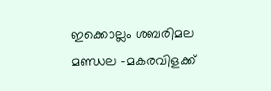ഇക്കൊല്ലം ശബരിമല മണ്ഡല -മകരവിളക്ക്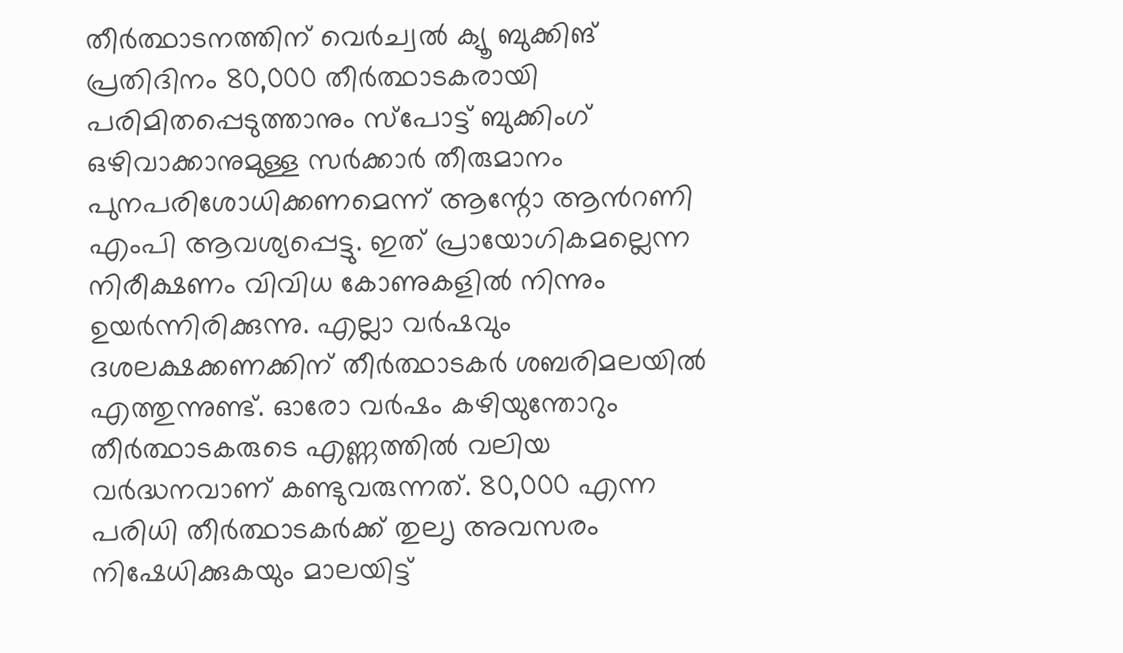തീർത്ഥാടനത്തിന് വെർച്വൽ ക്യൂ ബുക്കിങ് പ്രതിദിനം 80,000 തീർത്ഥാടകരായി പരിമിതപ്പെടുത്താനും സ്പോട്ട് ബുക്കിംഗ് ഒഴിവാക്കാനുമുള്ള സർക്കാർ തീരുമാനം പുനപരിശോധിക്കണമെന്ന് ആന്റോ ആൻറണി എംപി ആവശ്യപ്പെട്ടു. ഇത് പ്രായോഗികമല്ലെന്ന നിരീക്ഷണം വിവിധ കോണുകളിൽ നിന്നും ഉയർന്നിരിക്കുന്നു. എല്ലാ വർഷവും ദശലക്ഷക്കണക്കിന് തീർത്ഥാടകർ ശബരിമലയിൽ എത്തുന്നുണ്ട്. ഓരോ വർഷം കഴിയുന്തോറും തീർത്ഥാടകരുടെ എണ്ണത്തിൽ വലിയ വർദ്ധനവാണ് കണ്ടുവരുന്നത്. 80,000 എന്ന പരിധി തീർത്ഥാടകർക്ക് തുലൃ അവസരം നിഷേധിക്കുകയും മാലയിട്ട്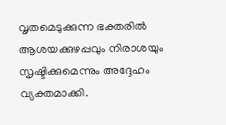വൃതമെടുക്കുന്ന ഭക്തരിൽ ആശയക്കുഴപ്പവും നിരാശയും സൃഷ്ടിക്കുമെന്നും അദ്ദേഹം വ്യക്തമാക്കി.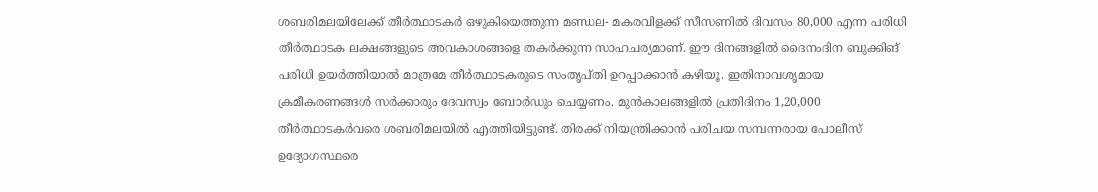ശബരിമലയിലേക്ക് തീർത്ഥാടകർ ഒഴുകിയെത്തുന്ന മണ്ഡല- മകരവിളക്ക് സീസണിൽ ദിവസം 80,000 എന്ന പരിധി തീർത്ഥാടക ലക്ഷങ്ങളുടെ അവകാശങ്ങളെ തകർക്കുന്ന സാഹചര്യമാണ്. ഈ ദിനങ്ങളിൽ ദൈനംദിന ബുക്കിങ് പരിധി ഉയർത്തിയാൽ മാത്രമേ തീർത്ഥാടകരുടെ സംതൃപ്തി ഉറപ്പാക്കാൻ കഴിയൂ. ഇതിനാവശൃമായ ക്രമീകരണങ്ങൾ സർക്കാരും ദേവസ്വം ബോർഡും ചെയ്യണം. മുൻകാലങ്ങളിൽ പ്രതിദിനം 1,20,000 തീർത്ഥാടകർവരെ ശബരിമലയിൽ എത്തിയിട്ടുണ്ട്. തിരക്ക് നിയന്ത്രിക്കാൻ പരിചയ സമ്പന്നരായ പോലീസ് ഉദ്യോഗസ്ഥരെ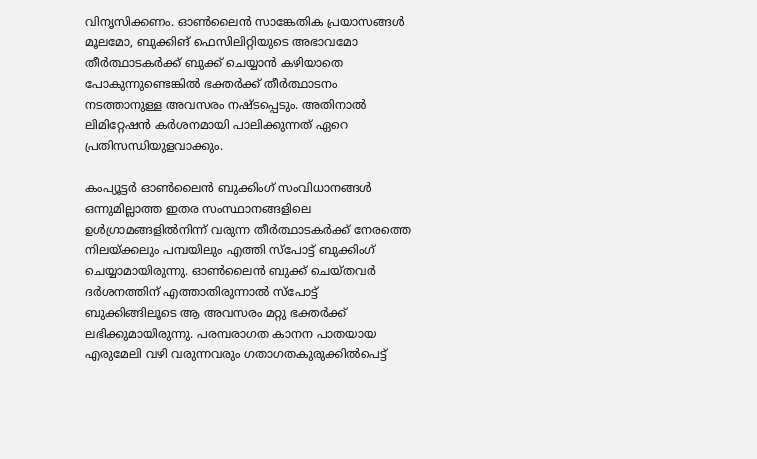വിനൃസിക്കണം. ഓൺലൈൻ സാങ്കേതിക പ്രയാസങ്ങൾ മൂലമോ, ബുക്കിങ് ഫെസിലിറ്റിയുടെ അഭാവമോ തീർത്ഥാടകർക്ക് ബുക്ക് ചെയ്യാൻ കഴിയാതെ പോകുന്നുണ്ടെങ്കിൽ ഭക്തർക്ക് തീർത്ഥാടനം നടത്താനുള്ള അവസരം നഷ്ടപ്പെടും. അതിനാൽ ലിമിറ്റേഷൻ കർശനമായി പാലിക്കുന്നത് ഏറെ പ്രതിസന്ധിയുളവാക്കും.

കംപ്യൂട്ടർ ഓൺലൈൻ ബുക്കിംഗ് സംവിധാനങ്ങൾ ഒന്നുമില്ലാത്ത ഇതര സംസ്ഥാനങ്ങളിലെ ഉള്‍ഗ്രാമങ്ങളില്‍നിന്ന് വരുന്ന തീർത്ഥാടകർക്ക് നേരത്തെ നിലയ്ക്കലും പമ്പയിലും എത്തി സ്പോട്ട് ബുക്കിംഗ് ചെയ്യാമായിരുന്നു. ഓൺലൈൻ ബുക്ക് ചെയ്തവർ ദർശനത്തിന് എത്താതിരുന്നാൽ സ്പോട്ട് ബുക്കിങ്ങിലൂടെ ആ അവസരം മറ്റു ഭക്തർക്ക് ലഭിക്കുമായിരുന്നു. പരമ്പരാഗത കാനന പാതയായ എരുമേലി വഴി വരുന്നവരും ഗതാഗതകുരുക്കിൽപെട്ട്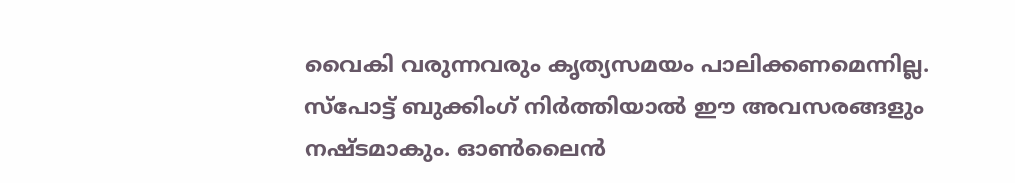വൈകി വരുന്നവരും കൃത്യസമയം പാലിക്കണമെന്നില്ല. സ്പോട്ട് ബുക്കിംഗ് നിർത്തിയാൽ ഈ അവസരങ്ങളും നഷ്ടമാകും. ഓൺലൈൻ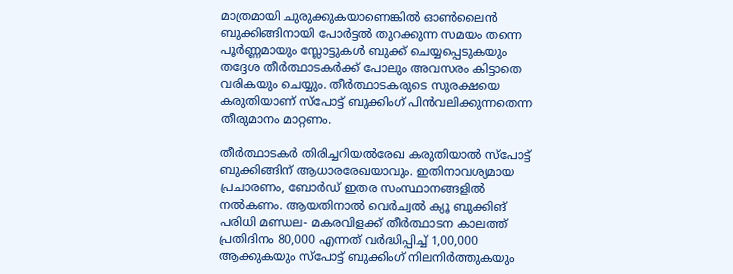മാത്രമായി ചുരുക്കുകയാണെങ്കിൽ ഓൺലൈൻ ബുക്കിങ്ങിനായി പോർട്ടൽ തുറക്കുന്ന സമയം തന്നെ പൂർണ്ണമായും സ്ലോട്ടുകൾ ബുക്ക് ചെയ്യപ്പെടുകയും തദ്ദേശ തീർത്ഥാടകർക്ക് പോലും അവസരം കിട്ടാതെ വരികയും ചെയ്യും. തീർത്ഥാടകരുടെ സുരക്ഷയെ കരുതിയാണ് സ്പോട്ട് ബുക്കിംഗ് പിൻവലിക്കുന്നതെന്ന തീരുമാനം മാറ്റണം.

തീർത്ഥാടകർ തിരിച്ചറിയൽരേഖ കരുതിയാൽ സ്പോട്ട് ബുക്കിങ്ങിന് ആധാരരേഖയാവും. ഇതിനാവശ്യമായ പ്രചാരണം, ബോർഡ് ഇതര സംസ്ഥാനങ്ങളിൽ നൽകണം. ആയതിനാൽ വെർച്വൽ ക്യൂ ബുക്കിങ് പരിധി മണ്ഡല- മകരവിളക്ക് തീർത്ഥാടന കാലത്ത് പ്രതിദിനം 80,000 എന്നത് വർദ്ധിപ്പിച്ച് 1,00,000 ആക്കുകയും സ്പോട്ട് ബുക്കിംഗ് നിലനിർത്തുകയും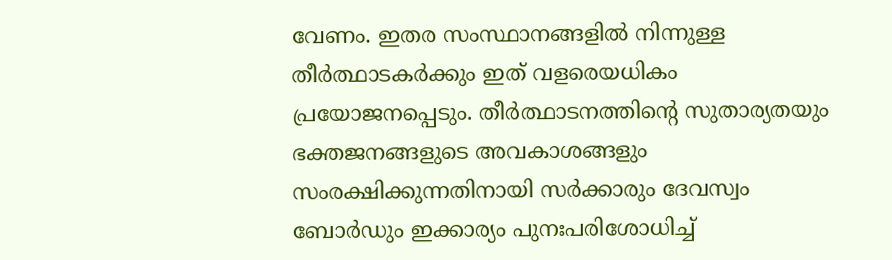വേണം. ഇതര സംസ്ഥാനങ്ങളിൽ നിന്നുള്ള തീർത്ഥാടകർക്കും ഇത് വളരെയധികം പ്രയോജനപ്പെടും. തീർത്ഥാടനത്തിന്റെ സുതാര്യതയും ഭക്തജനങ്ങളുടെ അവകാശങ്ങളും സംരക്ഷിക്കുന്നതിനായി സർക്കാരും ദേവസ്വം ബോർഡും ഇക്കാര്യം പുനഃപരിശോധിച്ച്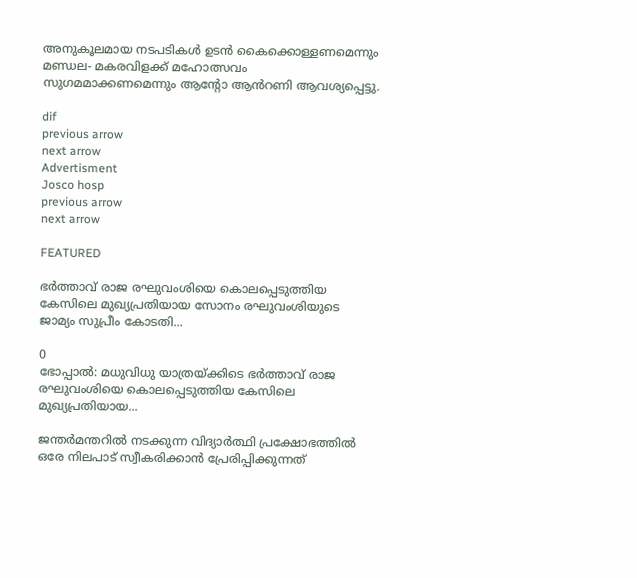അനുകൂലമായ നടപടികൾ ഉടൻ കൈക്കൊള്ളണമെന്നും മണ്ഡല- മകരവിളക്ക് മഹോത്സവം സുഗമമാക്കണമെന്നും ആന്റോ ആൻറണി ആവശ്യപ്പെട്ടു.

dif
previous arrow
next arrow
Advertisment
Josco hosp
previous arrow
next arrow

FEATURED

ഭർത്താവ് രാജ രഘുവംശിയെ കൊലപ്പെടുത്തിയ കേസിലെ മുഖ്യപ്രതിയായ സോനം രഘുവംശിയുടെ ജാമ്യം സുപ്രീം കോടതി...

0
ഭോപ്പാൽ: മധുവിധു യാത്രയ്ക്കിടെ ഭർത്താവ് രാജ രഘുവംശിയെ കൊലപ്പെടുത്തിയ കേസിലെ മുഖ്യപ്രതിയായ...

ജന്തർമന്തറിൽ നടക്കുന്ന വിദ്യാർത്ഥി പ്രക്ഷോഭത്തിൽ ഒരേ നിലപാട് സ്വീകരിക്കാൻ പ്രേരിപ്പിക്കുന്നത്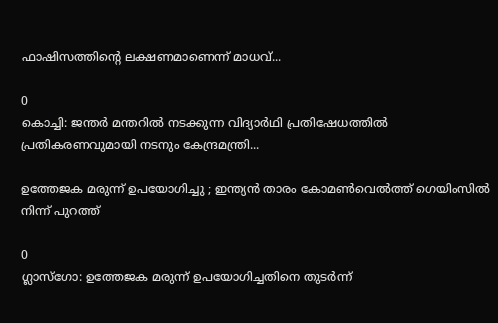ഫാഷിസത്തിന്റെ ലക്ഷണമാണെന്ന് മാധവ്...

0
കൊച്ചി: ജന്തർ മന്തറിൽ നടക്കുന്ന വിദ്യാർഥി പ്രതിഷേധത്തിൽ പ്രതികരണവുമായി നടനും കേന്ദ്രമന്ത്രി...

ഉത്തേജക മരുന്ന് ഉപയോഗിച്ചു ; ഇന്ത്യന്‍ താരം കോമണ്‍വെല്‍ത്ത് ഗെയിംസില്‍ നിന്ന് പുറത്ത്

0
ഗ്ലാസ്‌ഗോ: ഉത്തേജക മരുന്ന് ഉപയോഗിച്ചതിനെ തുടര്‍ന്ന്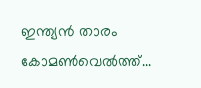ഇന്ത്യന്‍ താരം കോമണ്‍വെല്‍ത്ത്...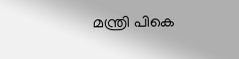മന്ത്രി പികെ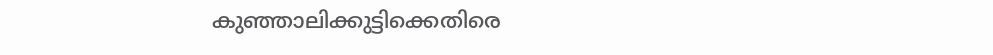കുഞ്ഞാലിക്കുട്ടിക്കെതിരെ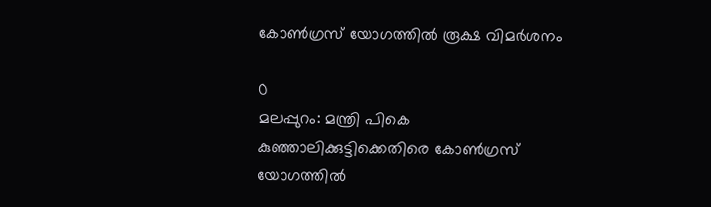കോൺഗ്രസ് യോഗത്തിൽ രൂക്ഷ വിമർശനം

0
മലപ്പുറം: മന്ത്രി പികെ കുഞ്ഞാലിക്കുട്ടിക്കെതിരെ കോൺഗ്രസ് യോഗത്തിൽ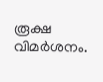രൂക്ഷ വിമർശനം.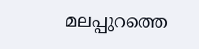മലപ്പുറത്തെ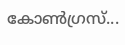കോൺഗ്രസ്...